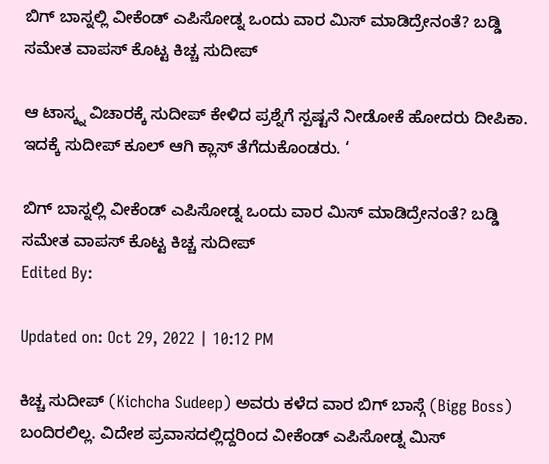ಬಿಗ್ ಬಾಸ್ನಲ್ಲಿ ವೀಕೆಂಡ್ ಎಪಿಸೋಡ್ನ ಒಂದು ವಾರ ಮಿಸ್ ಮಾಡಿದ್ರೇನಂತೆ? ಬಡ್ಡಿ ಸಮೇತ ವಾಪಸ್ ಕೊಟ್ಟ ಕಿಚ್ಚ ಸುದೀಪ್

ಆ ಟಾಸ್ಕ್ನ ವಿಚಾರಕ್ಕೆ ಸುದೀಪ್ ಕೇಳಿದ ಪ್ರಶ್ನೆಗೆ ಸ್ಪಷ್ಟನೆ ನೀಡೋಕೆ ಹೋದರು ದೀಪಿಕಾ. ಇದಕ್ಕೆ ಸುದೀಪ್ ಕೂಲ್ ಆಗಿ ಕ್ಲಾಸ್ ತೆಗೆದುಕೊಂಡರು. ‘

ಬಿಗ್ ಬಾಸ್ನಲ್ಲಿ ವೀಕೆಂಡ್ ಎಪಿಸೋಡ್ನ ಒಂದು ವಾರ ಮಿಸ್ ಮಾಡಿದ್ರೇನಂತೆ? ಬಡ್ಡಿ ಸಮೇತ ವಾಪಸ್ ಕೊಟ್ಟ ಕಿಚ್ಚ ಸುದೀಪ್
Edited By:

Updated on: Oct 29, 2022 | 10:12 PM

ಕಿಚ್ಚ ಸುದೀಪ್ (Kichcha Sudeep) ಅವರು ಕಳೆದ ವಾರ ಬಿಗ್ ಬಾಸ್ಗೆ (Bigg Boss) ಬಂದಿರಲಿಲ್ಲ. ವಿದೇಶ ಪ್ರವಾಸದಲ್ಲಿದ್ದರಿಂದ ವೀಕೆಂಡ್ ಎಪಿಸೋಡ್ನ ಮಿಸ್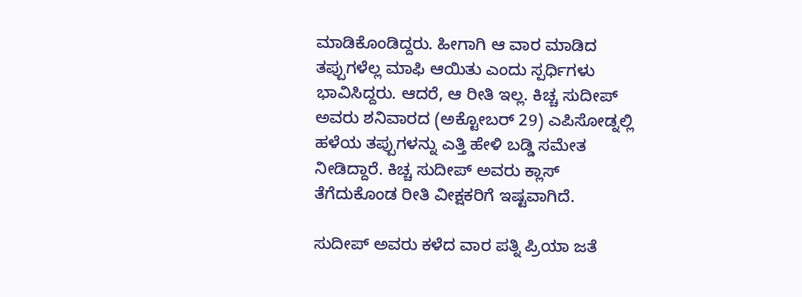ಮಾಡಿಕೊಂಡಿದ್ದರು. ಹೀಗಾಗಿ ಆ ವಾರ ಮಾಡಿದ ತಪ್ಪುಗಳೆಲ್ಲ ಮಾಫಿ ಆಯಿತು ಎಂದು ಸ್ಪರ್ಧಿಗಳು ಭಾವಿಸಿದ್ದರು. ಆದರೆ, ಆ ರೀತಿ ಇಲ್ಲ. ಕಿಚ್ಚ ಸುದೀಪ್ ಅವರು ಶನಿವಾರದ (ಅಕ್ಟೋಬರ್ 29) ಎಪಿಸೋಡ್ನಲ್ಲಿ ಹಳೆಯ ತಪ್ಪುಗಳನ್ನು ಎತ್ತಿ ಹೇಳಿ ಬಡ್ಡಿ ಸಮೇತ ನೀಡಿದ್ದಾರೆ. ಕಿಚ್ಚ ಸುದೀಪ್ ಅವರು ಕ್ಲಾಸ್ ತೆಗೆದುಕೊಂಡ ರೀತಿ ವೀಕ್ಷಕರಿಗೆ ಇಷ್ಟವಾಗಿದೆ.

ಸುದೀಪ್ ಅವರು ಕಳೆದ ವಾರ ಪತ್ನಿ ಪ್ರಿಯಾ ಜತೆ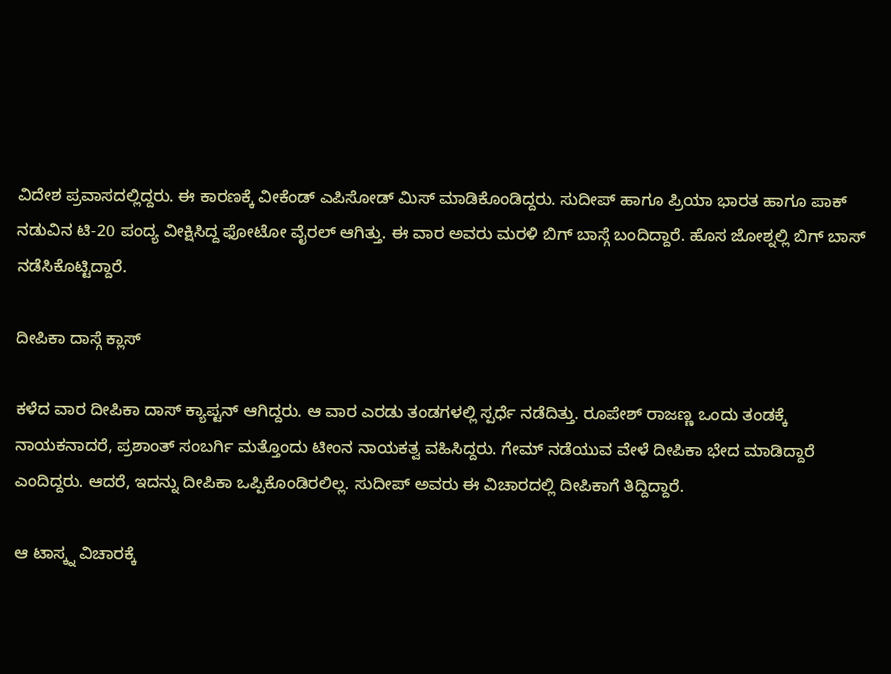ವಿದೇಶ ಪ್ರವಾಸದಲ್ಲಿದ್ದರು. ಈ ಕಾರಣಕ್ಕೆ ವೀಕೆಂಡ್ ಎಪಿಸೋಡ್ ಮಿಸ್ ಮಾಡಿಕೊಂಡಿದ್ದರು. ಸುದೀಪ್ ಹಾಗೂ ಪ್ರಿಯಾ ಭಾರತ ಹಾಗೂ ಪಾಕ್ ನಡುವಿನ ಟಿ-20 ಪಂದ್ಯ ವೀಕ್ಷಿಸಿದ್ದ ಫೋಟೋ ವೈರಲ್ ಆಗಿತ್ತು. ಈ ವಾರ ಅವರು ಮರಳಿ ಬಿಗ್ ಬಾಸ್ಗೆ ಬಂದಿದ್ದಾರೆ. ಹೊಸ ಜೋಶ್ನಲ್ಲಿ ಬಿಗ್ ಬಾಸ್ ನಡೆಸಿಕೊಟ್ಟಿದ್ದಾರೆ.

ದೀಪಿಕಾ ದಾಸ್ಗೆ ಕ್ಲಾಸ್

ಕಳೆದ ವಾರ ದೀಪಿಕಾ ದಾಸ್ ಕ್ಯಾಪ್ಟನ್ ಆಗಿದ್ದರು. ಆ ವಾರ ಎರಡು ತಂಡಗಳಲ್ಲಿ ಸ್ಪರ್ಧೆ ನಡೆದಿತ್ತು. ರೂಪೇಶ್ ರಾಜಣ್ಣ ಒಂದು ತಂಡಕ್ಕೆ ನಾಯಕನಾದರೆ, ಪ್ರಶಾಂತ್ ಸಂಬರ್ಗಿ ಮತ್ತೊಂದು ಟೀಂನ ನಾಯಕತ್ವ ವಹಿಸಿದ್ದರು. ಗೇಮ್ ನಡೆಯುವ ವೇಳೆ ದೀಪಿಕಾ ಭೇದ ಮಾಡಿದ್ದಾರೆ ಎಂದಿದ್ದರು. ಆದರೆ, ಇದನ್ನು ದೀಪಿಕಾ ಒಪ್ಪಿಕೊಂಡಿರಲಿಲ್ಲ. ಸುದೀಪ್ ಅವರು ಈ ವಿಚಾರದಲ್ಲಿ ದೀಪಿಕಾಗೆ ತಿದ್ದಿದ್ದಾರೆ.

ಆ ಟಾಸ್ಕ್ನ ವಿಚಾರಕ್ಕೆ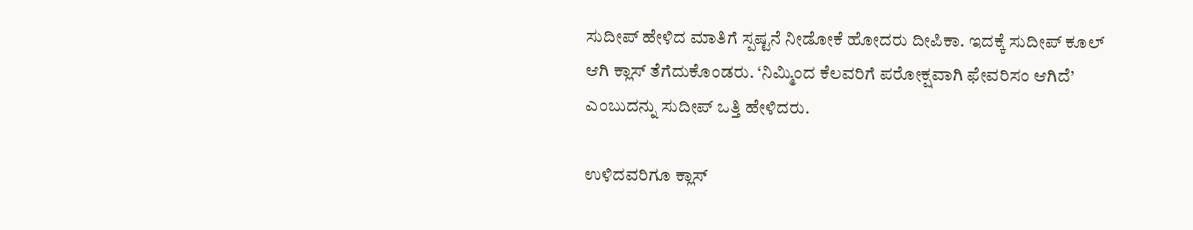ಸುದೀಪ್ ಹೇಳಿದ ಮಾತಿಗೆ ಸ್ಪಷ್ಟನೆ ನೀಡೋಕೆ ಹೋದರು ದೀಪಿಕಾ. ಇದಕ್ಕೆ ಸುದೀಪ್ ಕೂಲ್ ಆಗಿ ಕ್ಲಾಸ್ ತೆಗೆದುಕೊಂಡರು. ‘ನಿಮ್ಮಿಂದ ಕೆಲವರಿಗೆ ಪರೋಕ್ಷವಾಗಿ ಫೇವರಿಸಂ ಆಗಿದೆ’ ಎಂಬುದನ್ನು ಸುದೀಪ್ ಒತ್ತಿ ಹೇಳಿದರು.

ಉಳಿದವರಿಗೂ ಕ್ಲಾಸ್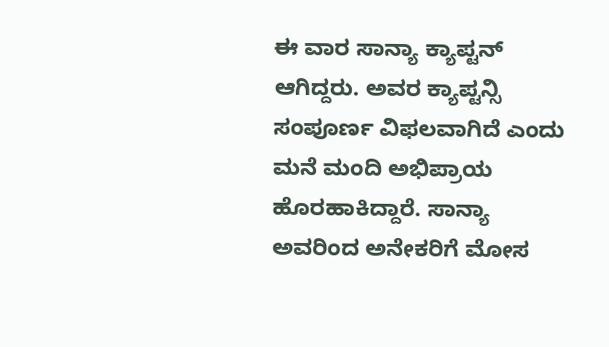ಈ ವಾರ ಸಾನ್ಯಾ ಕ್ಯಾಪ್ಟನ್ ಆಗಿದ್ದರು. ಅವರ ಕ್ಯಾಪ್ಟನ್ಸಿ ಸಂಪೂರ್ಣ ವಿಫಲವಾಗಿದೆ ಎಂದು ಮನೆ ಮಂದಿ ಅಭಿಪ್ರಾಯ ಹೊರಹಾಕಿದ್ದಾರೆ. ಸಾನ್ಯಾ ಅವರಿಂದ ಅನೇಕರಿಗೆ ಮೋಸ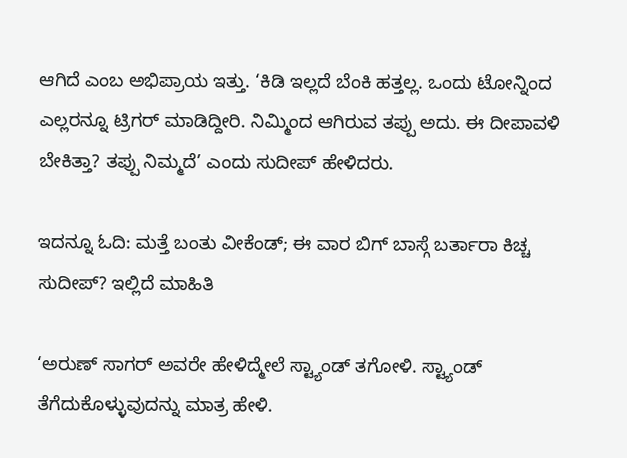ಆಗಿದೆ ಎಂಬ ಅಭಿಪ್ರಾಯ ಇತ್ತು. ‘ಕಿಡಿ ಇಲ್ಲದೆ ಬೆಂಕಿ ಹತ್ತಲ್ಲ. ಒಂದು ಟೋನ್ನಿಂದ ಎಲ್ಲರನ್ನೂ ಟ್ರಿಗರ್ ಮಾಡಿದ್ದೀರಿ. ನಿಮ್ಮಿಂದ ಆಗಿರುವ ತಪ್ಪು ಅದು. ಈ ದೀಪಾವಳಿ ಬೇಕಿತ್ತಾ? ತಪ್ಪು ನಿಮ್ಮದೆ’ ಎಂದು ಸುದೀಪ್ ಹೇಳಿದರು.

ಇದನ್ನೂ ಓದಿ: ಮತ್ತೆ ಬಂತು ವೀಕೆಂಡ್; ಈ ವಾರ ಬಿಗ್ ಬಾಸ್ಗೆ ಬರ್ತಾರಾ ಕಿಚ್ಚ ಸುದೀಪ್? ಇಲ್ಲಿದೆ ಮಾಹಿತಿ

‘ಅರುಣ್ ಸಾಗರ್ ಅವರೇ ಹೇಳಿದ್ಮೇಲೆ ಸ್ಟ್ಯಾಂಡ್ ತಗೋಳಿ. ಸ್ಟ್ಯಾಂಡ್ ತೆಗೆದುಕೊಳ್ಳುವುದನ್ನು ಮಾತ್ರ ಹೇಳಿ.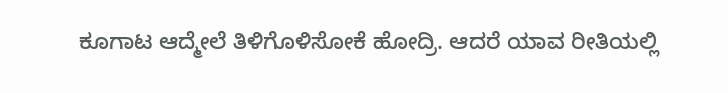ಕೂಗಾಟ ಆದ್ಮೇಲೆ ತಿಳಿಗೊಳಿಸೋಕೆ ಹೋದ್ರಿ. ಆದರೆ ಯಾವ ರೀತಿಯಲ್ಲಿ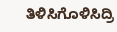ತಿಳಿಸಿಗೊಳಿಸಿದ್ರಿ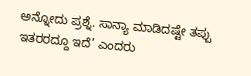ಅನ್ನೋದು ಪ್ರಶ್ನೆ. ಸಾನ್ಯಾ ಮಾಡಿದಷ್ಟೇ ತಪ್ಪು ಇತರರದ್ದೂ ಇದೆ’ ಎಂದರು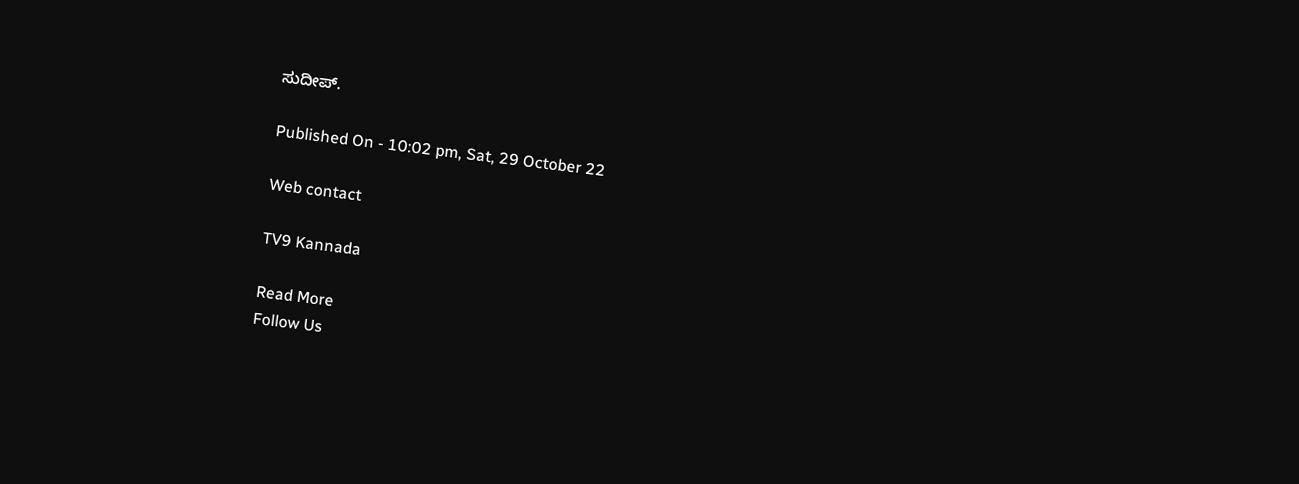ಸುದೀಪ್.

Published On - 10:02 pm, Sat, 29 October 22

Web contact

TV9 Kannada

Read More
Follow Us